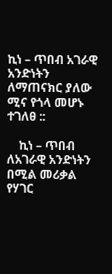ኪነ – ጥበብ አገራዊ አንድነትን ለማጠናክር ያለው ሚና የጎላ መሆኑ ተገለፀ ::

    ኪነ – ጥበብ ለአገራዊ አንድነትን በሚል መሪቃል የሃገር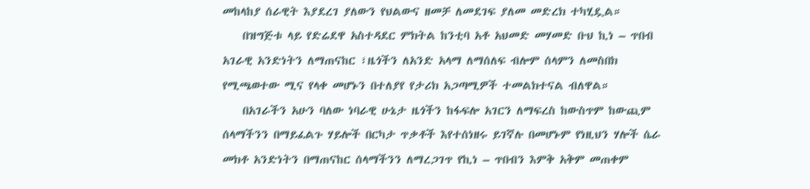መከላከያ ሰራዊት እያደረገ ያለውን የህልውና ዘመቻ ለመደገፍ ያለመ መድረክ ተካሂዷል።
    በዝግጅቱ ላይ የድሬደዋ አስተዳደር ምክትል ከንቲባ አቶ አህመድ መሃመድ ቡህ ኪነ – ጥበብ አገራዊ አንድነትን ለማጠናከር ፣ዜጎችን ለአንድ አላማ ለማሰለፍ ብሎም ሰላምን ለመስበክ የሚጫወተው ሚና የላቀ መሆኑን በተለያየ የታሪክ አጋጣሚዎች ተመልክተናል ብለዋል።
    በአገራችን አሁን ባለው ነባራዊ ሁኔታ ዜጎችን ከፋፍሎ አገርን ለማፍረስ ከውስጥም ከውጪም ሰላማችንን በማይፈልጉ ሃይሎች በርካታ ጥቃቶች እየተሰነዘሩ ይገኛሉ በመሆኑም የነዚህን ሃሎች ሴራ መክቶ አንድነትን በማጠናከር ሰላማችንን ለማረጋገጥ የኪነ – ጥበብን እምቅ አቅም መጠቀም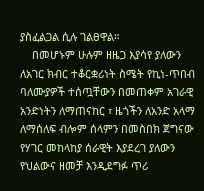ያስፈልጋል ሲሉ ገልፀዋል።
    በመሆኑም ሁሉም ዘዜጋ እያሳየ ያለውን ለአገር ክብር ተቆርቋሪነት ስሜት የኪነ-ጥበብ ባለሙያዎች ተሰጧቸውን በመጠቀም አገራዊ አንድነትን ለማጠናከር ፣ ዜጎችን ለአንድ አላማ ለማሰለፍ ብሎም ሰላምን በመስበክ ጀግናው የሃገር መከላከያ ሰራዊት እያደረገ ያለውን የህልውና ዘመቻ እንዲደግፉ ጥሪ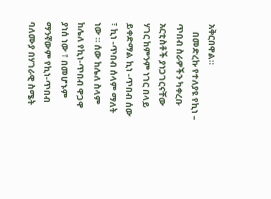አቅርበዋል።
    በመድረኩ የተለያዩ የኪነ – ጥበብ ስራዎችን ካቀረቡ አርቲስቶች ያነጋገርናቸው ሃገር ከምንም ነገር በላይ ይቀድማል ኪነ -ጥበብ ሰው ፣ ኪነ -ጥበብ ሰላም ማለት ነው ። ሰው ከሌለ ስላም ከሌለ የኪነ-ጥበብ ዋጋዋ ያነሰ ነው ፣ በመሆኑም ማንኛውም የኪነ-ጥበብ ባለሙያ በሃገራዊ ስሜት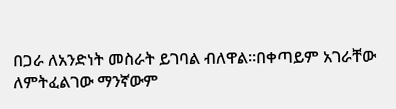በጋራ ለአንድነት መስራት ይገባል ብለዋል።በቀጣይም አገራቸው ለምትፈልገው ማንኛውም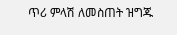ጥሪ ምላሽ ለመስጠት ዝግጁ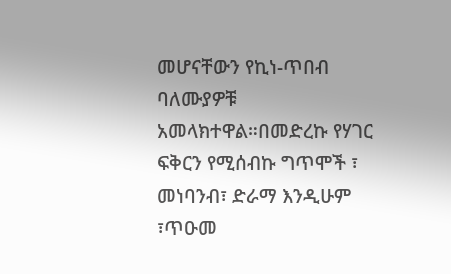መሆናቸውን የኪነ-ጥበብ ባለሙያዎቹ አመላክተዋል።በመድረኩ የሃገር ፍቅርን የሚሰብኩ ግጥሞች ፣ መነባንብ፣ ድራማ እንዲሁም ፣ጥዑመ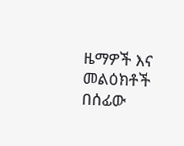ዜማዎች እና መልዕክቶች በሰፊው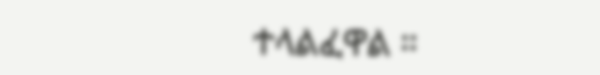ተላልፈዋል ።